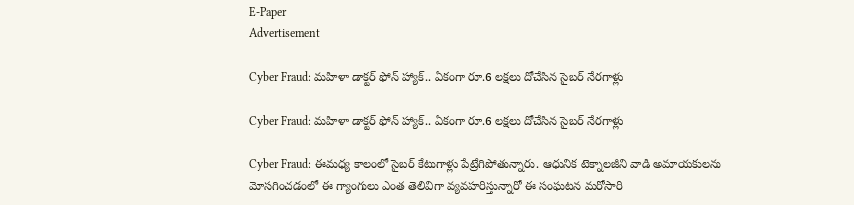E-Paper
Advertisement

Cyber Fraud: మహిళా డాక్టర్ ఫోన్ హ్యాక్.. ఏకంగా రూ.6 లక్షలు దోచేసిన సైబర్ నేరగాళ్లు

Cyber Fraud: మహిళా డాక్టర్ ఫోన్ హ్యాక్.. ఏకంగా రూ.6 లక్షలు దోచేసిన సైబర్ నేరగాళ్లు

Cyber Fraud: ఈమధ్య కాలంలో సైబర్ కేటుగాళ్లు పేట్రేగిపోతున్నారు. ఆధునిక టెక్నాలజీని వాడి అమాయకులను మోసగించడంలో ఈ గ్యాంగులు ఎంత తెలివిగా వ్యవహరిస్తున్నారో ఈ సంఘటన మరోసారి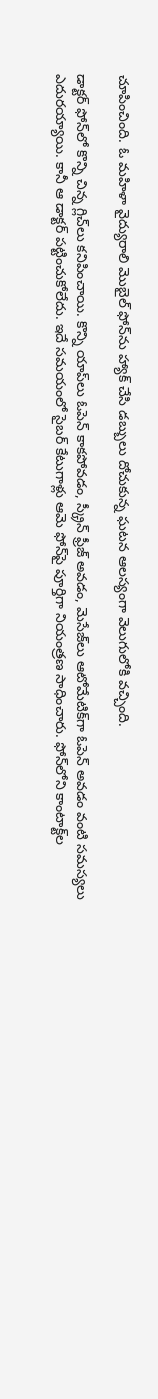చూపించింది. ఓ మహిళా వైద్యురాలి మొబైల్‌ ఫోన్‌ను హ్యాక్ చేసి డబ్బులు దోచుకున్న ఘటన ఆలస్యంగా వెలుగులోకి వచ్చింది.

డాక్టర్ ఫోన్‌లో కొన్ని చిన్న గ్లిచ్‌లు కనిపించాయి. కొన్ని యాప్‌లు ఓపెన్ కాకపోవడం, స్క్రీన్ ఫ్రీజ్ అవడం, మెసేజ్‌లు ఆటోమేటిక్‌గా ఓపెన్ అవడం వంటి సమస్యలు ఎదురయ్యాయి. కానీ ఆ డాక్టర్ పట్టించుకోలేదు. ఇదే సమయంలో సైబర్ కేటుగాళ్లు ఆమె ఫోన్‌పై పూర్తిగా నియంత్రణ సాధించారు. ఫోన్‌లోని కాంటాక్ట్‌ల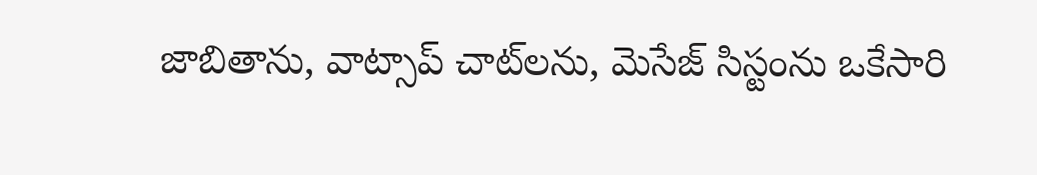జాబితాను, వాట్సాప్ చాట్‌లను, మెసేజ్ సిస్టంను ఒకేసారి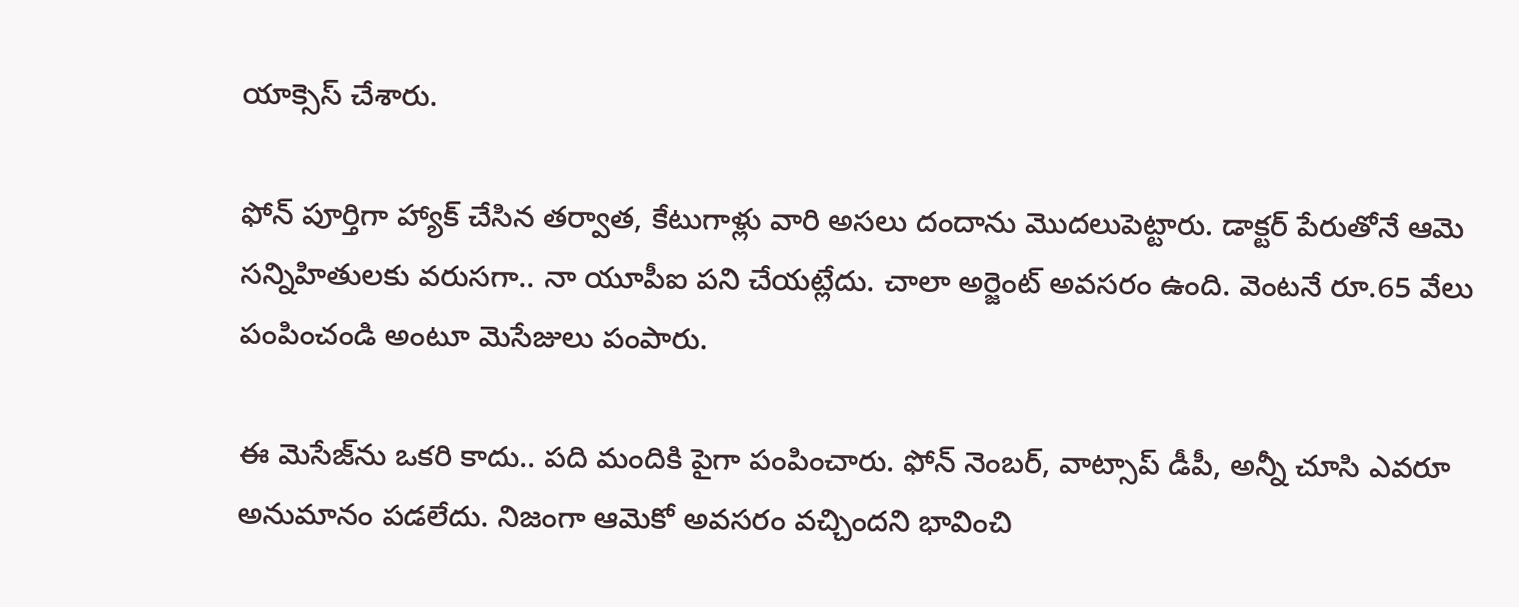యాక్సెస్ చేశారు.

ఫోన్ పూర్తిగా హ్యాక్ చేసిన తర్వాత, కేటుగాళ్లు వారి అసలు దందాను మొదలుపెట్టారు. డాక్టర్ పేరుతోనే ఆమె సన్నిహితులకు వరుసగా.. నా యూపీఐ పని చేయట్లేదు. చాలా అర్జెంట్ అవసరం ఉంది. వెంటనే రూ.65 వేలు పంపించండి అంటూ మెసేజులు పంపారు.

ఈ మెసేజ్‌ను ఒకరి కాదు.. పది మందికి పైగా పంపించారు. ఫోన్ నెంబర్, వాట్సాప్ డీపీ, అన్నీ చూసి ఎవరూ అనుమానం పడలేదు. నిజంగా ఆమెకో అవసరం వచ్చిందని భావించి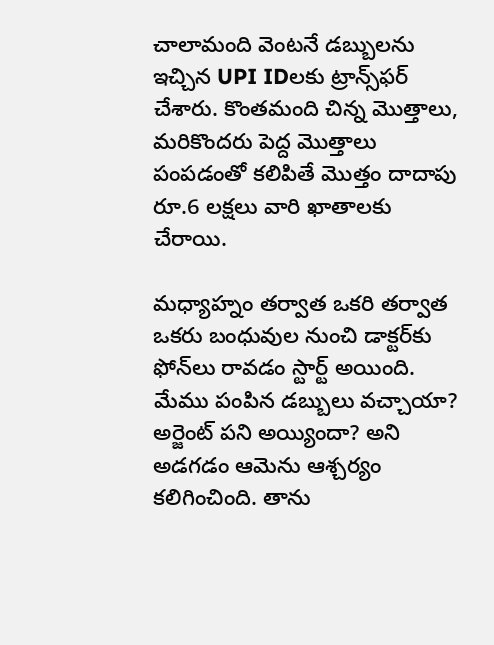చాలామంది వెంటనే డబ్బులను ఇచ్చిన UPI IDలకు ట్రాన్స్‌ఫర్ చేశారు. కొంతమంది చిన్న మొత్తాలు, మరికొందరు పెద్ద మొత్తాలు పంపడంతో కలిపితే మొత్తం దాదాపు రూ.6 లక్షలు వారి ఖాతాలకు చేరాయి.

మధ్యాహ్నం తర్వాత ఒకరి తర్వాత ఒకరు బంధువుల నుంచి డాక్టర్‌కు ఫోన్‌లు రావడం స్టార్ట్ అయింది. మేము పంపిన డబ్బులు వచ్చాయా?
అర్జెంట్ పని అయ్యిందా? అని అడగడం ఆమెను ఆశ్చర్యం కలిగించింది. తాను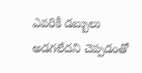ఎవరికీ డబ్బులు అడగలేదని చెప్పడంతో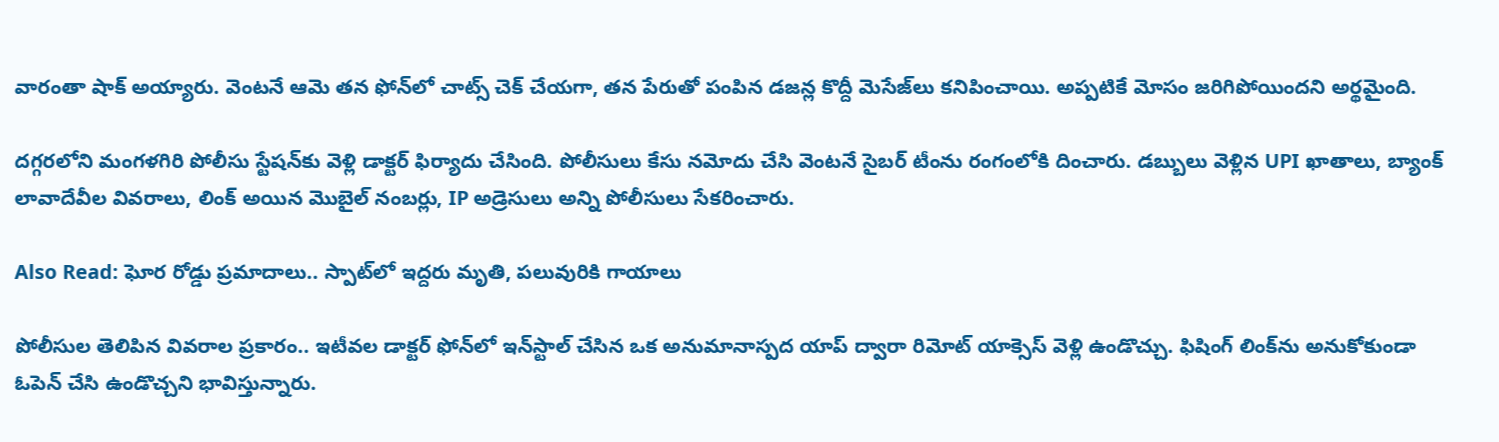వారంతా షాక్ అయ్యారు. వెంటనే ఆమె తన ఫోన్‌లో చాట్స్ చెక్ చేయగా, తన పేరుతో పంపిన డజన్ల కొద్దీ మెసేజ్‌లు కనిపించాయి. అప్పటికే మోసం జరిగిపోయిందని అర్థమైంది.

దగ్గరలోని మంగళగిరి పోలీసు స్టేషన్‌కు వెళ్లి డాక్టర్ ఫిర్యాదు చేసింది. పోలీసులు కేసు నమోదు చేసి వెంటనే సైబర్ టీంను రంగంలోకి దించారు. డబ్బులు వెళ్లిన UPI ఖాతాలు, బ్యాంక్ లావాదేవీల వివరాలు, లింక్ అయిన మొబైల్ నంబర్లు, IP అడ్రెసులు అన్ని పోలీసులు సేకరించారు.

Also Read: ఘోర రోడ్డు ప్రమాదాలు.. స్పాట్‌లో ఇద్దరు మృతి, పలువురికి గాయాలు

పోలీసుల తెలిపిన వివరాల ప్రకారం.. ఇటీవల డాక్టర్ ఫోన్‌లో ఇన్‌స్టాల్ చేసిన ఒక అనుమానాస్పద యాప్ ద్వారా రిమోట్ యాక్సెస్ వెళ్లి ఉండొచ్చు. ఫిషింగ్ లింక్‌ను అనుకోకుండా ఓపెన్ చేసి ఉండొచ్చని భావిస్తున్నారు.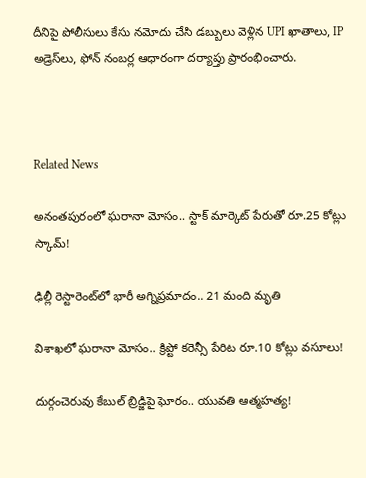దీనిపై పోలీసులు కేసు నమోదు చేసి డబ్బులు వెళ్లిన UPI ఖాతాలు, IP అడ్రెస్‌లు, ఫోన్ నంబర్ల ఆధారంగా దర్యాప్తు ప్రారంభించారు.



Related News

అనంతపురంలో ఘరానా మోసం.. స్టాక్ మార్కెట్ పేరుతో రూ.25 కోట్లు స్కామ్!

ఢిల్లీ రెస్టారెంట్‌లో భారీ అగ్నిప్రమాదం.. 21 మంది మృతి

విశాఖలో ఘరానా మోసం.. క్రిప్టో కరెన్సీ పేరిట రూ.10 కోట్లు వసూలు!

దుర్గంచెరువు కేబుల్ బ్రిడ్జిపై ఘోరం.. యువతి ఆత్మహత్య!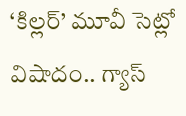‘కిల్లర్’ మూవీ సెట్లో విషాదం.. గ్యాస్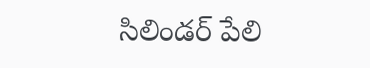సిలిండర్ పేలి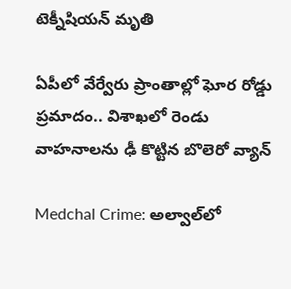టెక్నీషియన్ మృతి

ఏపీలో వేర్వేరు ప్రాంతాల్లో ఘోర రోడ్డు ప్రమాదం.. విశాఖలో రెండు వాహనాలను ఢీ కొట్టిన బొలెరో వ్యాన్

Medchal Crime: అల్వాల్‌లో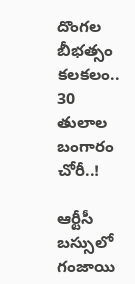దొంగల బీభత్సం కలకలం.. 30 తులాల బంగారం చోరీ..!

ఆర్టీసీ బస్సులో గంజాయి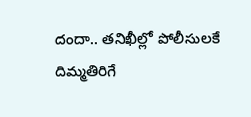దందా.. తనిఖీల్లో పోలీసులకే దిమ్మతిరిగే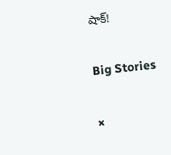షాక్!

Big Stories

×